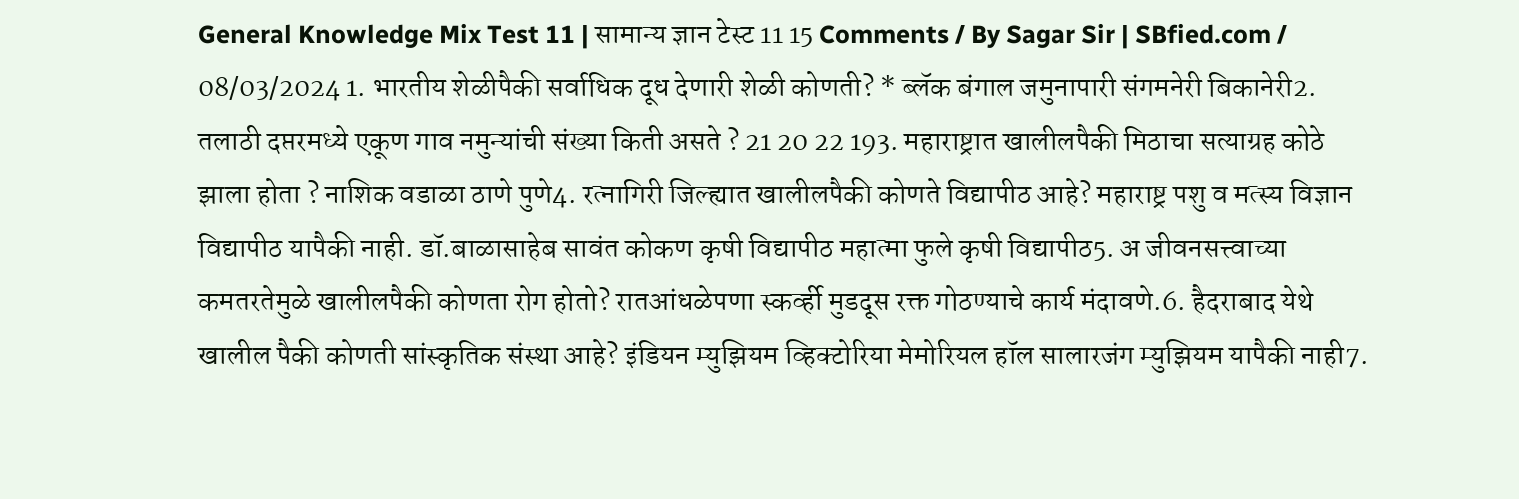General Knowledge Mix Test 11 | सामान्य ज्ञान टेस्ट 11 15 Comments / By Sagar Sir | SBfied.com / 08/03/2024 1. भारतीय शेळीपैकी सर्वाधिक दूध देणारी शेळी कोणती? * ब्लॅक बंगाल जमुनापारी संगमनेरी बिकानेरी2. तलाठी दप्तरमध्ये एकूण गाव नमुन्यांची संख्या किती असते ? 21 20 22 193. महाराष्ट्रात खालीलपैकी मिठाचा सत्याग्रह कोठे झाला होता ? नाशिक वडाळा ठाणे पुणे4. रत्नागिरी जिल्ह्यात खालीलपैकी कोणते विद्यापीठ आहे? महाराष्ट्र पशु व मत्स्य विज्ञान विद्यापीठ यापैकी नाही. डॉ.बाळासाहेब सावंत कोकण कृषी विद्यापीठ महात्मा फुले कृषी विद्यापीठ5. अ जीवनसत्त्वाच्या कमतरतेमुळे खालीलपैकी कोणता रोग होतो? रातआंधळेपणा स्कर्व्ही मुडदूस रक्त गोठण्याचे कार्य मंदावणे.6. हैदराबाद येथे खालील पैकी कोणती सांस्कृतिक संस्था आहे? इंडियन म्युझियम व्हिक्टोरिया मेमोरियल हॉल सालारजंग म्युझियम यापैकी नाही7.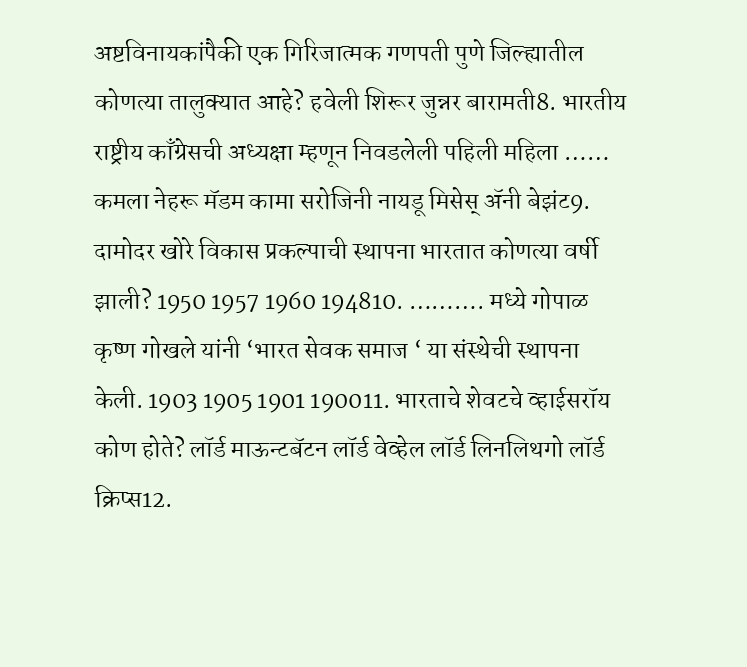अष्टविनायकांपैकी एक गिरिजात्मक गणपती पुणे जिल्ह्यातील कोणत्या तालुक्यात आहे? हवेली शिरूर जुन्नर बारामती8. भारतीय राष्ट्रीय काँग्रेसची अध्यक्षा म्हणून निवडलेली पहिली महिला …… कमला नेहरू मॅडम कामा सरोजिनी नायडू मिसेस् ॲनी बेझंट9. दामोदर खोरे विकास प्रकल्पाची स्थापना भारतात कोणत्या वर्षी झाली? 1950 1957 1960 194810. ………. मध्ये गोपाळ कृष्ण गोखले यांनी ‘भारत सेवक समाज ‘ या संस्थेची स्थापना केली. 1903 1905 1901 190011. भारताचे शेवटचे व्हाईसरॉय कोण होते? लॉर्ड माऊन्टबॅटन लॉर्ड वेव्हेल लॉर्ड लिनलिथगो लॉर्ड क्रिप्स12.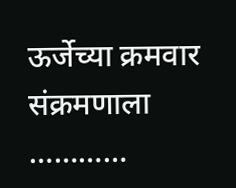ऊर्जेच्या क्रमवार संक्रमणाला …………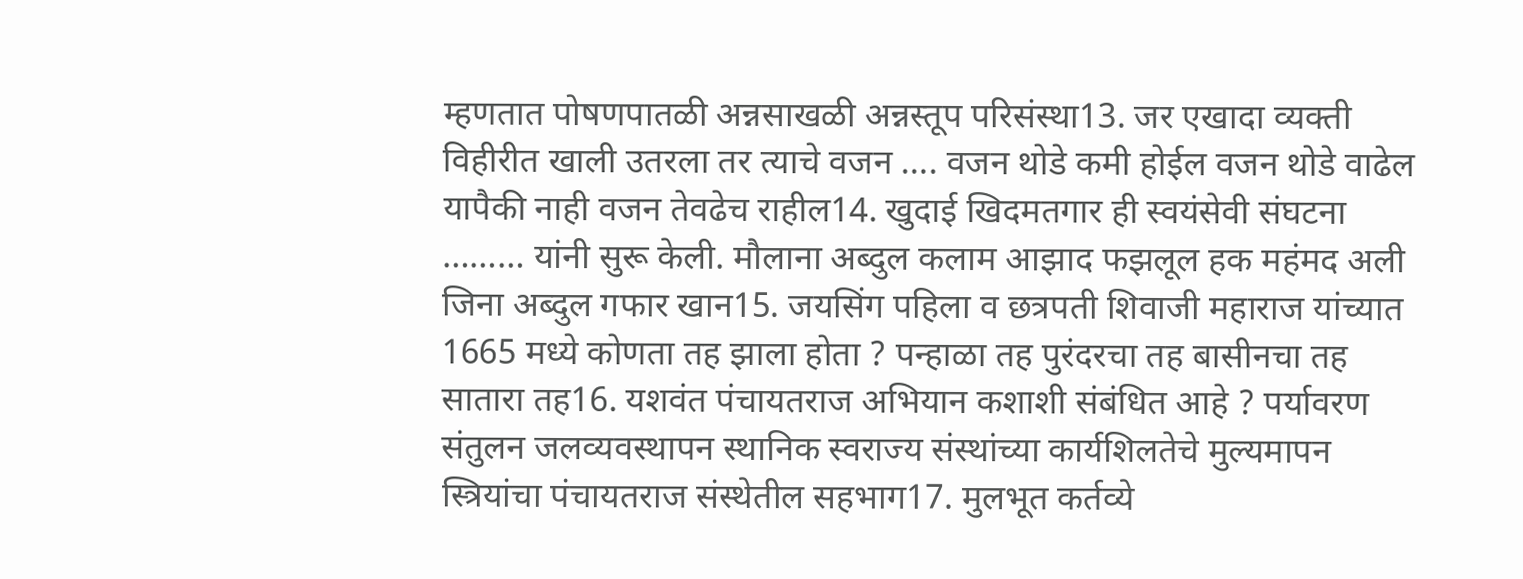म्हणतात पोषणपातळी अन्नसाखळी अन्नस्तूप परिसंस्था13. जर एखादा व्यक्ती विहीरीत खाली उतरला तर त्याचे वजन …. वजन थोडे कमी होईल वजन थोडे वाढेल यापैकी नाही वजन तेवढेच राहील14. खुदाई खिदमतगार ही स्वयंसेवी संघटना ……… यांनी सुरू केली. मौलाना अब्दुल कलाम आझाद फझलूल हक महंमद अली जिना अब्दुल गफार खान15. जयसिंग पहिला व छत्रपती शिवाजी महाराज यांच्यात 1665 मध्ये कोणता तह झाला होता ? पन्हाळा तह पुरंदरचा तह बासीनचा तह सातारा तह16. यशवंत पंचायतराज अभियान कशाशी संबंधित आहे ? पर्यावरण संतुलन जलव्यवस्थापन स्थानिक स्वराज्य संस्थांच्या कार्यशिलतेचे मुल्यमापन स्त्रियांचा पंचायतराज संस्थेतील सहभाग17. मुलभूत कर्तव्ये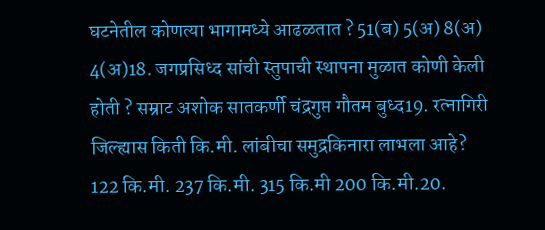घटनेतील कोणत्या भागामध्ये आढळतात ? 51(ब) 5(अ) 8(अ) 4(अ)18. जगप्रसिध्द सांची स्तुपाची स्थापना मुळात कोणी केली होती ? सम्राट अशोक सातकर्णी चंद्रगुप्त गौतम बुध्द19. रत्नागिरी जिल्ह्यास किती कि.मी. लांबीचा समुद्रकिनारा लाभला आहे? 122 कि.मी. 237 कि.मी. 315 कि.मी 200 कि.मी.20.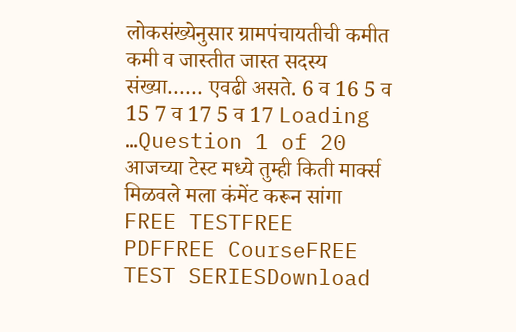लोकसंख्येनुसार ग्रामपंचायतीची कमीत कमी व जास्तीत जास्त सदस्य संख्या…… एवढी असते. 6 व 16 5 व 15 7 व 17 5 व 17 Loading …Question 1 of 20 आजच्या टेस्ट मध्ये तुम्ही किती मार्क्स मिळवले मला कंमेंट करून सांगा FREE TESTFREE PDFFREE CourseFREE TEST SERIESDownload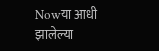Nowया आधी झालेल्या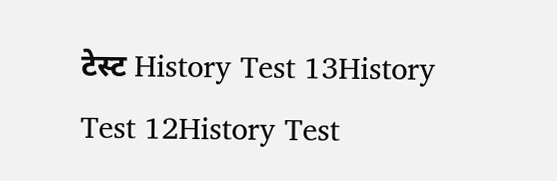टेस्ट History Test 13History Test 12History Test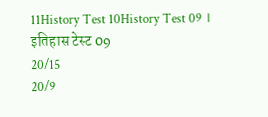11History Test 10History Test 09 । इतिहास टेस्ट 09
20/15
20/9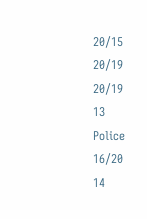20/15
20/19
20/19
13
Police
16/20
14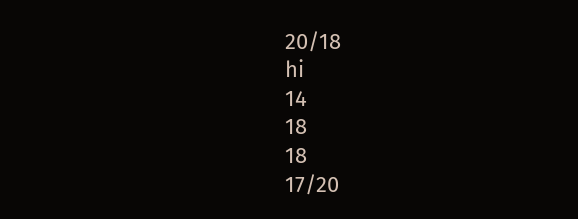20/18
hi
14
18
18
17/20